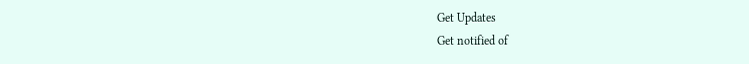Get Updates
Get notified of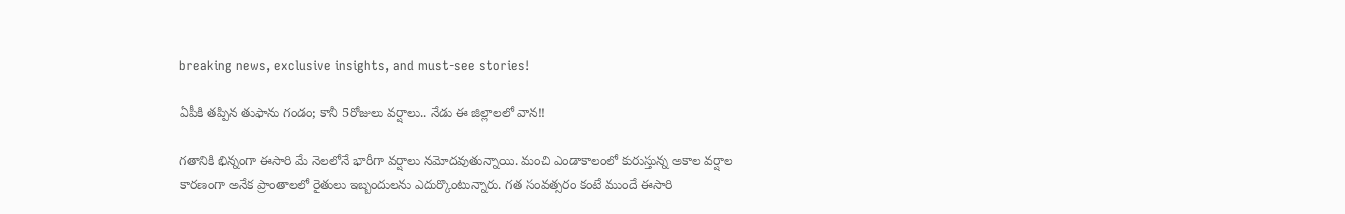breaking news, exclusive insights, and must-see stories!

ఏపీకి తప్పిన తుఫాను గండం; కానీ 5రోజులు వర్షాలు.. నేడు ఈ జిల్లాలలో వాన!!

గతానికి భిన్నంగా ఈసారి మే నెలలోనే భారీగా వర్షాలు నమోదవుతున్నాయి. మంచి ఎండాకాలంలో కురుస్తున్న అకాల వర్షాల కారణంగా అనేక ప్రాంతాలలో రైతులు ఇబ్బందులను ఎదుర్కొంటున్నారు. గత సంవత్సరం కంటే ముందే ఈసారి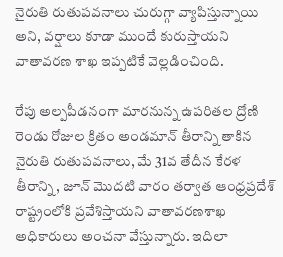నైరుతి రుతుపవనాలు చురుగ్గా వ్యాపిస్తున్నాయి అని, వర్షాలు కూడా ముందే కురుస్తాయని వాతావరణ శాఖ ఇప్పటికే వెల్లడించింది.

రేపు అల్పపీడనంగా మారనున్న ఉపరితల ద్రోణి
రెండు రోజుల క్రితం అండమాన్ తీరాన్ని తాకిన నైరుతి రుతుపవనాలు, మే 31వ తేదీన కేరళ తీరాన్ని, జూన్ మొదటి వారం తర్వాత ఆంధ్రప్రదేశ్ రాష్ట్రంలోకి ప్రవేశిస్తాయని వాతావరణశాఖ అధికారులు అంచనా వేస్తున్నారు. ఇదిలా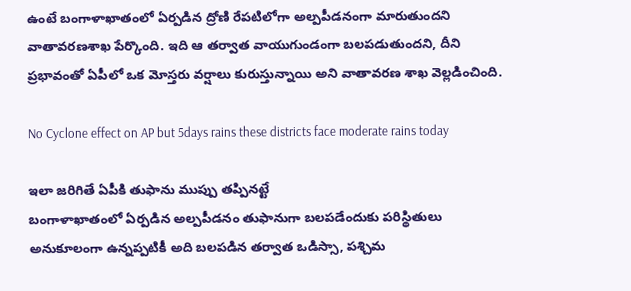ఉంటే బంగాళాఖాతంలో ఏర్పడిన ద్రోణి రేపటిలోగా అల్పపీడనంగా మారుతుందని వాతావరణశాఖ పేర్కొంది. ఇది ఆ తర్వాత వాయుగుండంగా బలపడుతుందని, దీని ప్రభావంతో ఏపీలో ఒక మోస్తరు వర్షాలు కురుస్తున్నాయి అని వాతావరణ శాఖ వెల్లడించింది.

No Cyclone effect on AP but 5days rains these districts face moderate rains today

ఇలా జరిగితే ఏపీకి తుఫాను ముప్పు తప్పినట్టే
బంగాళాఖాతంలో ఏర్పడిన అల్పపీడనం తుఫానుగా బలపడేందుకు పరిస్థితులు అనుకూలంగా ఉన్నప్పటికీ అది బలపడిన తర్వాత ఒడిస్సా, పశ్చిమ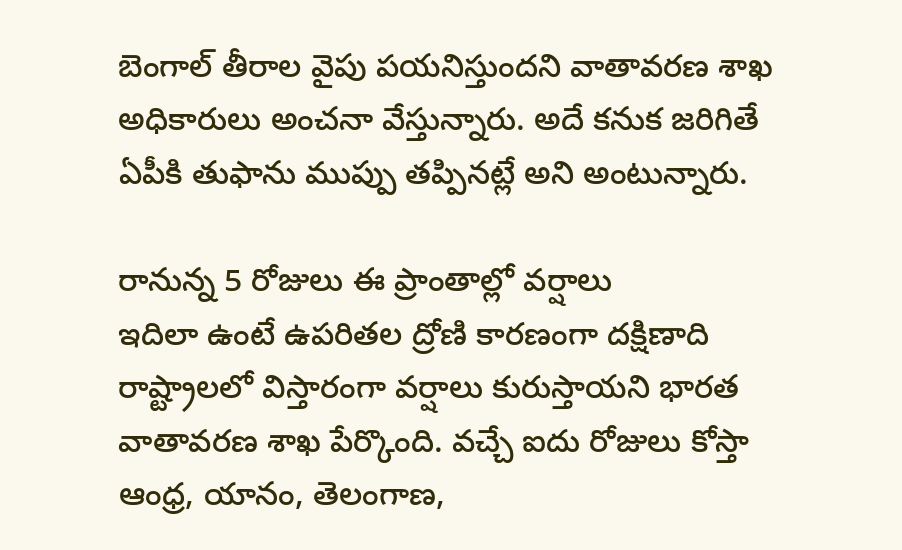బెంగాల్ తీరాల వైపు పయనిస్తుందని వాతావరణ శాఖ అధికారులు అంచనా వేస్తున్నారు. అదే కనుక జరిగితే ఏపీకి తుఫాను ముప్పు తప్పినట్లే అని అంటున్నారు.

రానున్న 5 రోజులు ఈ ప్రాంతాల్లో వర్షాలు
ఇదిలా ఉంటే ఉపరితల ద్రోణి కారణంగా దక్షిణాది రాష్ట్రాలలో విస్తారంగా వర్షాలు కురుస్తాయని భారత వాతావరణ శాఖ పేర్కొంది. వచ్చే ఐదు రోజులు కోస్తా ఆంధ్ర, యానం, తెలంగాణ,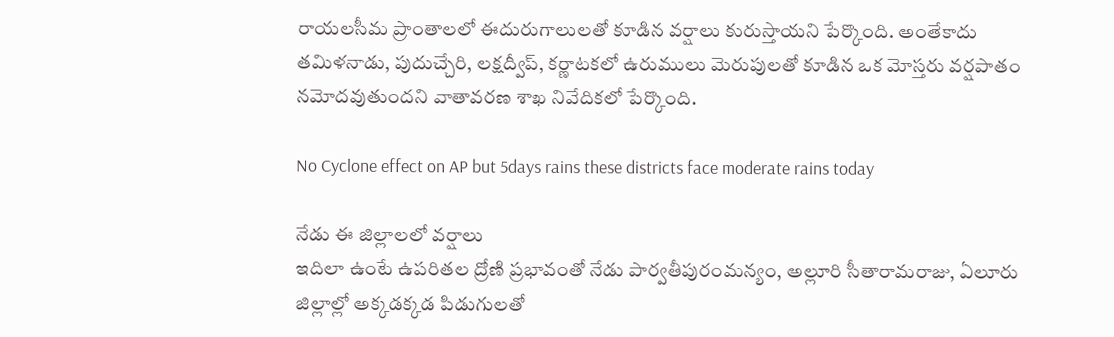రాయలసీమ ప్రాంతాలలో ఈదురుగాలులతో కూడిన వర్షాలు కురుస్తాయని పేర్కొంది. అంతేకాదు తమిళనాడు, పుదుచ్చేరి, లక్షద్వీప్, కర్ణాటకలో ఉరుములు మెరుపులతో కూడిన ఒక మోస్తరు వర్షపాతం నమోదవుతుందని వాతావరణ శాఖ నివేదికలో పేర్కొంది.

No Cyclone effect on AP but 5days rains these districts face moderate rains today

నేడు ఈ జిల్లాలలో వర్షాలు
ఇదిలా ఉంటే ఉపరితల ద్రోణి ప్రభావంతో నేడు పార్వతీపురంమన్యం, అల్లూరి సీతారామరాజు, ఏలూరు జిల్లాల్లో అక్కడక్కడ పిడుగులతో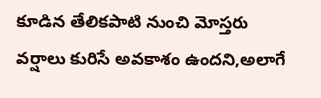కూడిన తేలికపాటి నుంచి మోస్తరు వర్షాలు కురిసే అవకాశం ఉందని,అలాగే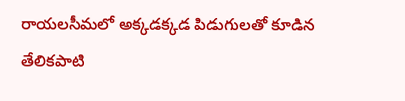రాయలసీమలో అక్కడక్కడ పిడుగులతో కూడిన తేలికపాటి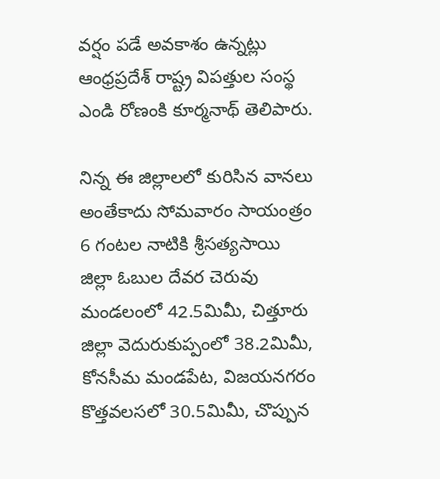వర్షం పడే అవకాశం ఉన్నట్లు ఆంధ్రప్రదేశ్ రాష్ట్ర విపత్తుల సంస్థ ఎండి రోణంకి కూర్మనాథ్ తెలిపారు.

నిన్న ఈ జిల్లాలలో కురిసిన వానలు
అంతేకాదు సోమవారం సాయంత్రం 6 గంటల నాటికి శ్రీసత్యసాయి జిల్లా ఓబుల దేవర చెరువు మండలంలో 42.5మిమీ, చిత్తూరు జిల్లా వెదురుకుప్పంలో 38.2మిమీ, కోనసీమ మండపేట, విజయనగరం కొత్తవలసలో 30.5మిమీ, చొప్పున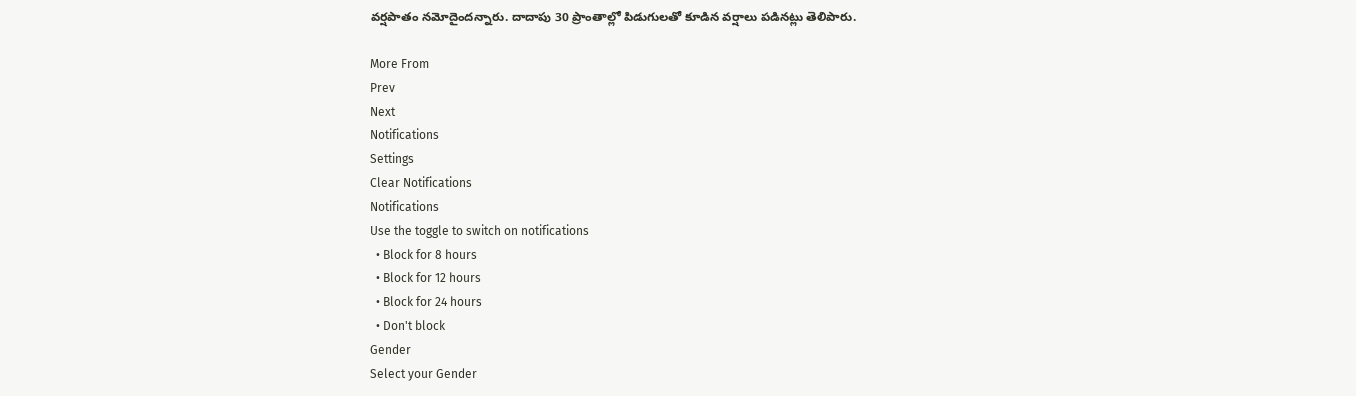వర్షపాతం నమోదైందన్నారు. దాదాపు 30 ప్రాంతాల్లో పిడుగులతో కూడిన వర్షాలు పడినట్లు తెలిపారు.

More From
Prev
Next
Notifications
Settings
Clear Notifications
Notifications
Use the toggle to switch on notifications
  • Block for 8 hours
  • Block for 12 hours
  • Block for 24 hours
  • Don't block
Gender
Select your Gender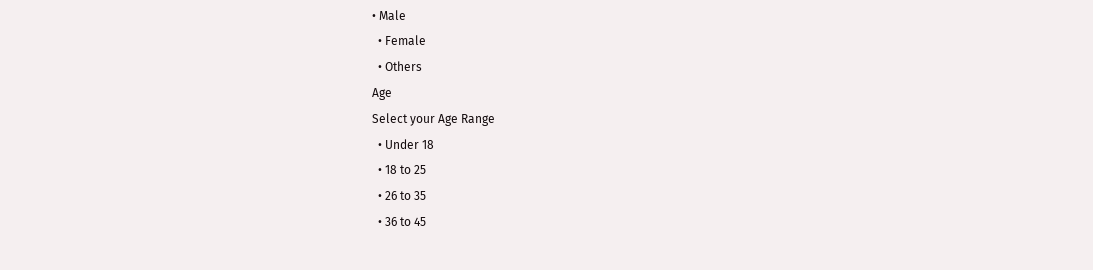• Male
  • Female
  • Others
Age
Select your Age Range
  • Under 18
  • 18 to 25
  • 26 to 35
  • 36 to 45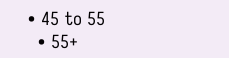• 45 to 55
  • 55+